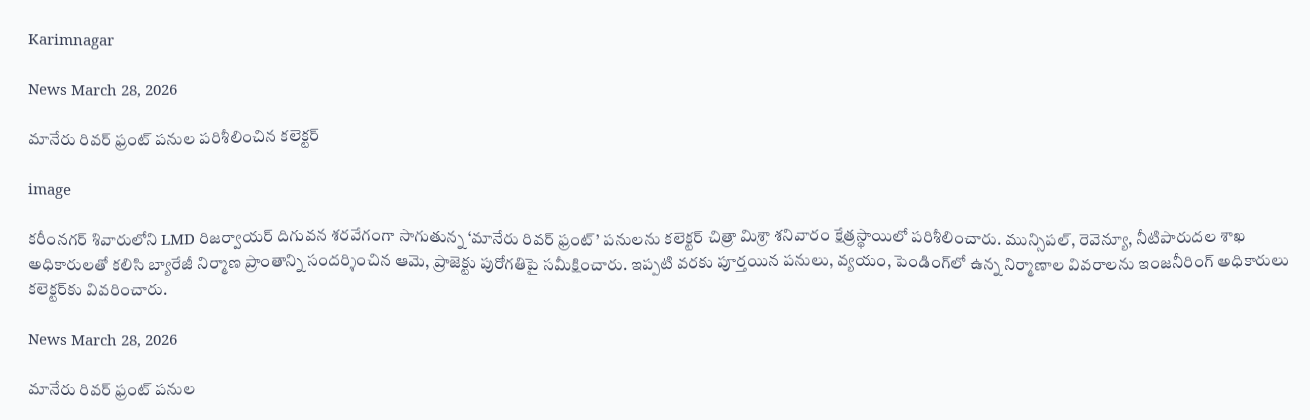Karimnagar

News March 28, 2026

మానేరు రివర్ ఫ్రంట్ పనుల పరిశీలించిన కలెక్టర్

image

కరీంనగర్ శివారులోని LMD రిజర్వాయర్ దిగువన శరవేగంగా సాగుతున్న ‘మానేరు రివర్ ఫ్రంట్’ పనులను కలెక్టర్ చిత్రా మిశ్రా శనివారం క్షేత్రస్థాయిలో పరిశీలించారు. మున్సిపల్, రెవెన్యూ, నీటిపారుదల శాఖ అధికారులతో కలిసి బ్యారేజీ నిర్మాణ ప్రాంతాన్ని సందర్శించిన ఆమె, ప్రాజెక్టు పురోగతిపై సమీక్షించారు. ఇప్పటి వరకు పూర్తయిన పనులు, వ్యయం, పెండింగ్‌లో ఉన్న నిర్మాణాల వివరాలను ఇంజనీరింగ్ అధికారులు కలెక్టర్‌కు వివరించారు.

News March 28, 2026

మానేరు రివర్ ఫ్రంట్ పనుల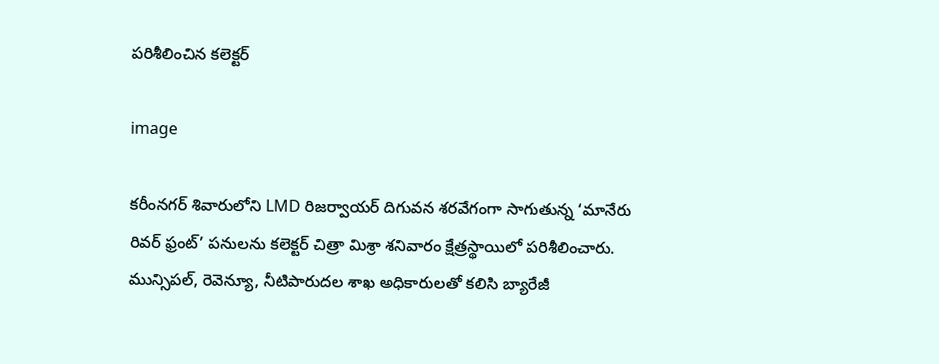పరిశీలించిన కలెక్టర్

image

కరీంనగర్ శివారులోని LMD రిజర్వాయర్ దిగువన శరవేగంగా సాగుతున్న ‘మానేరు రివర్ ఫ్రంట్’ పనులను కలెక్టర్ చిత్రా మిశ్రా శనివారం క్షేత్రస్థాయిలో పరిశీలించారు. మున్సిపల్, రెవెన్యూ, నీటిపారుదల శాఖ అధికారులతో కలిసి బ్యారేజీ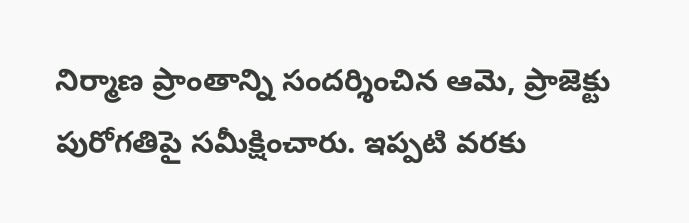నిర్మాణ ప్రాంతాన్ని సందర్శించిన ఆమె, ప్రాజెక్టు పురోగతిపై సమీక్షించారు. ఇప్పటి వరకు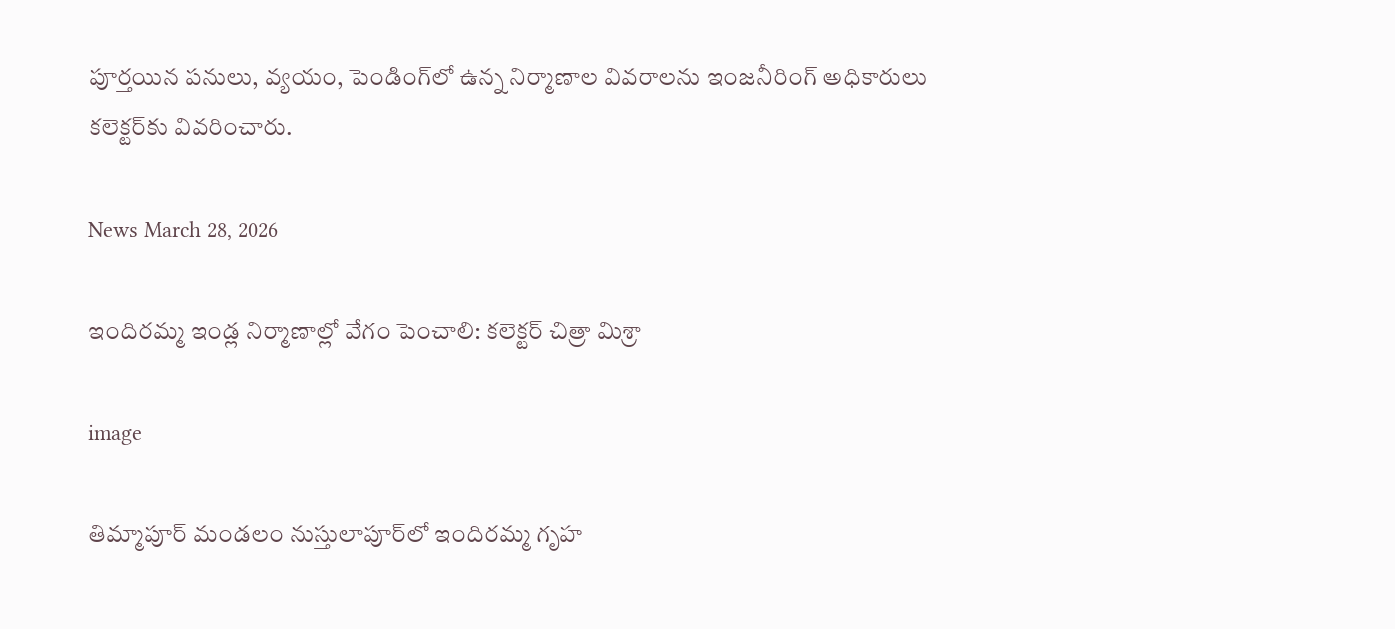పూర్తయిన పనులు, వ్యయం, పెండింగ్‌లో ఉన్న నిర్మాణాల వివరాలను ఇంజనీరింగ్ అధికారులు కలెక్టర్‌కు వివరించారు.

News March 28, 2026

ఇందిరమ్మ ఇండ్ల నిర్మాణాల్లో వేగం పెంచాలి: కలెక్టర్ చిత్రా మిశ్రా

image

తిమ్మాపూర్ మండలం నుస్తులాపూర్‌లో ఇందిరమ్మ గృహ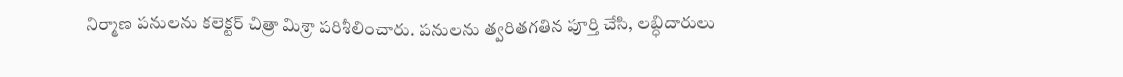నిర్మాణ పనులను కలెక్టర్ చిత్రా మిశ్రా పరిశీలించారు. పనులను త్వరితగతిన పూర్తి చేసి, లబ్ధిదారులు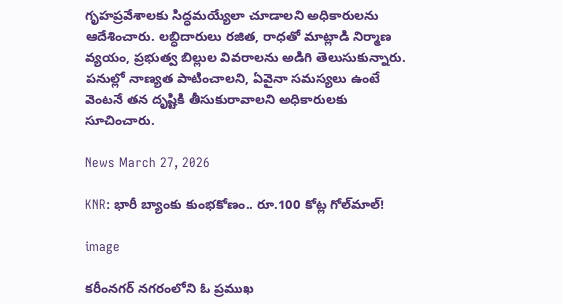గృహప్రవేశాలకు సిద్ధమయ్యేలా చూడాలని అధికారులను ఆదేశించారు. లబ్ధిదారులు రజిత, రాధతో మాట్లాడి నిర్మాణ వ్యయం, ప్రభుత్వ బిల్లుల వివరాలను అడిగి తెలుసుకున్నారు. పనుల్లో నాణ్యత పాటించాలని, ఏవైనా సమస్యలు ఉంటే వెంటనే తన దృష్టికి తీసుకురావాలని అధికారులకు సూచించారు.

News March 27, 2026

KNR: భారీ బ్యాంకు కుంభకోణం.. రూ.100 కోట్ల గోల్‌మాల్‌!

image

కరీంనగర్ నగరంలోని ఓ ప్రముఖ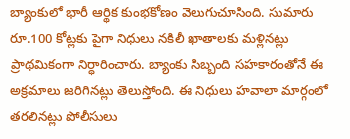బ్యాంకులో భారీ ఆర్థిక కుంభకోణం వెలుగుచూసింది. సుమారు రూ.100 కోట్లకు పైగా నిధులు నకిలీ ఖాతాలకు మళ్లినట్లు ప్రాథమికంగా నిర్ధారించారు. బ్యాంకు సిబ్బంది సహకారంతోనే ఈ అక్రమాలు జరిగినట్లు తెలుస్తోంది. ఈ నిధులు హవాలా మార్గంలో తరలినట్లు పోలీసులు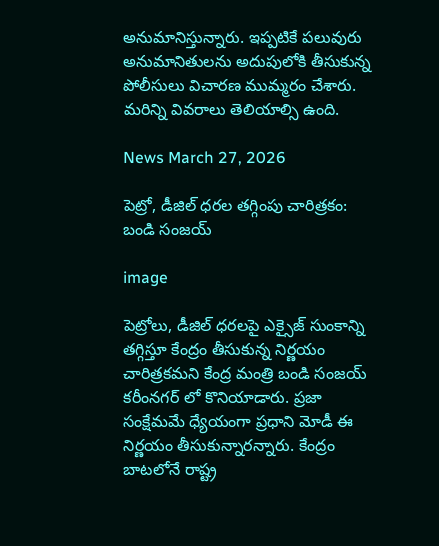అనుమానిస్తున్నారు. ఇప్పటికే పలువురు అనుమానితులను అదుపులోకి తీసుకున్న పోలీసులు విచారణ ముమ్మరం చేశారు. మరిన్ని వివరాలు తెలియాల్సి ఉంది.

News March 27, 2026

పెట్రో, డీజిల్ ధరల తగ్గింపు చారిత్రకం: బండి సంజయ్

image

పెట్రోలు, డీజిల్ ధరలపై ఎక్సైజ్ సుంకాన్ని తగ్గిస్తూ కేంద్రం తీసుకున్న నిర్ణయం చారిత్రకమని కేంద్ర మంత్రి బండి సంజయ్ కరీంనగర్ లో కొనియాడారు. ప్రజా సంక్షేమమే ధ్యేయంగా ప్రధాని మోడీ ఈ నిర్ణయం తీసుకున్నారన్నారు. కేంద్రం బాటలోనే రాష్ట్ర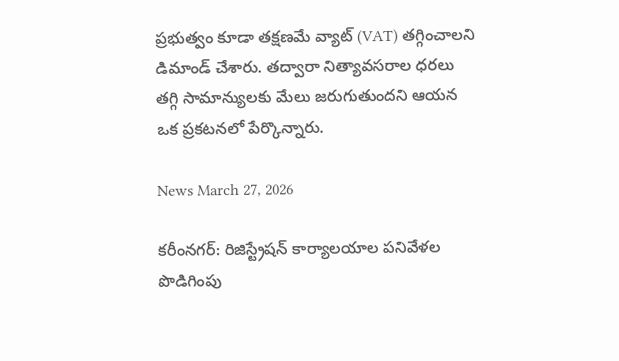ప్రభుత్వం కూడా తక్షణమే వ్యాట్ (VAT) తగ్గించాలని డిమాండ్ చేశారు. తద్వారా నిత్యావసరాల ధరలు తగ్గి సామాన్యులకు మేలు జరుగుతుందని ఆయన ఒక ప్రకటనలో పేర్కొన్నారు.

News March 27, 2026

కరీంనగర్: రిజిస్ట్రేషన్ కార్యాలయాల పనివేళల పొడిగింపు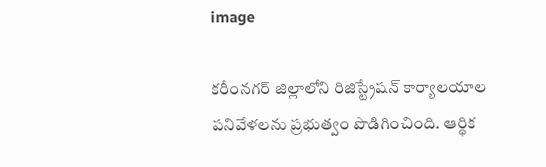image

కరీంనగర్ జిల్లాలోని రిజిస్ట్రేషన్ కార్యాలయాల పనివేళలను ప్రభుత్వం పొడిగించింది. ఆర్థిక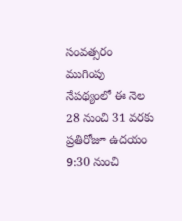సంవత్సరం ముగింపు నేపథ్యంలో ఈ నెల 28 నుంచి 31 వరకు ప్రతిరోజూ ఉదయం 9:30 నుంచి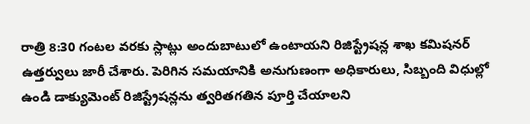రాత్రి 8:30 గంటల వరకు స్లాట్లు అందుబాటులో ఉంటాయని రిజిస్ట్రేషన్ల శాఖ కమిషనర్ ఉత్తర్వులు జారీ చేశారు. పెరిగిన సమయానికి అనుగుణంగా అధికారులు, సిబ్బంది విధుల్లో ఉండి డాక్యుమెంట్ రిజిస్ట్రేషన్లను త్వరితగతిన పూర్తి చేయాలని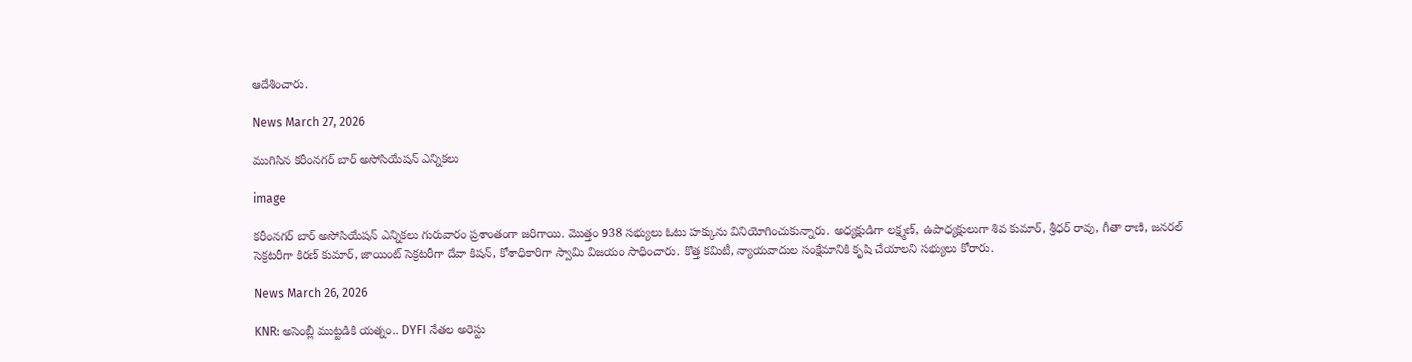ఆదేశించారు.

News March 27, 2026

ముగిసిన కరీంనగర్ బార్ అసోసియేషన్ ఎన్నికలు

image

కరీంనగర్ బార్ అసోసియేషన్ ఎన్నికలు గురువారం ప్రశాంతంగా జరిగాయి. మొత్తం 938 సభ్యులు ఓటు హక్కును వినియోగించుకున్నారు. అధ్యక్షుడిగా లక్ష్మణ్, ఉపాధ్యక్షులుగా శివ కుమార్, శ్రీధర్ రావు, గీతా రాణి, జనరల్ సెక్రటరీగా కిరణ్ కుమార్, జాయింట్ సెక్రటరీగా దేవా కిషన్, కోశాధికారిగా స్వామి విజయం సాధించారు. కొత్త కమిటీ, న్యాయవాదుల సంక్షేమానికి కృషి చేయాలని సభ్యులు కోరారు.

News March 26, 2026

KNR: అసెంబ్లీ ముట్టడికి యత్నం.. DYFI నేతల అరెస్టు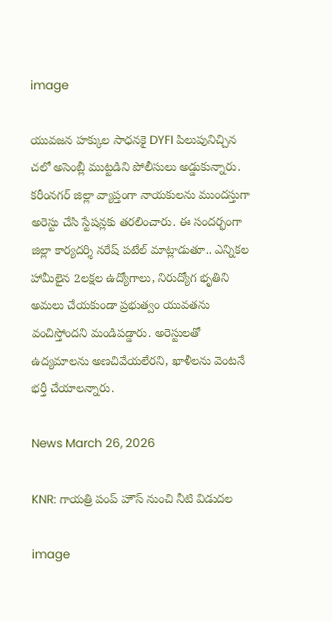image

యువజన హక్కుల సాధనకై DYFI పిలుపునిచ్చిన చలో అసెంబ్లీ ముట్టడిని పోలీసులు అడ్డుకున్నారు. కరీంనగర్ జిల్లా వ్యాప్తంగా నాయకులను ముందస్తుగా అరెస్టు చేసి స్టేషన్లకు తరలించారు. ఈ సందర్భంగా జిల్లా కార్యదర్శి నరేష్ పటేల్ మాట్లాడుతూ.. ఎన్నికల హామీలైన 2లక్షల ఉద్యోగాలు, నిరుద్యోగ భృతిని అమలు చేయకుండా ప్రభుత్వం యువతను వంచిస్తోందని మండిపడ్డారు. అరెస్టులతో ఉద్యమాలను అణచివేయలేరని, ఖాళీలను వెంటనే భర్తీ చేయాలన్నారు.

News March 26, 2026

KNR: గాయత్రి పంప్ హౌస్ నుంచి నీటి విడుదల

image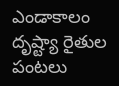ఎండాకాలం దృష్ట్యా రైతుల పంటలు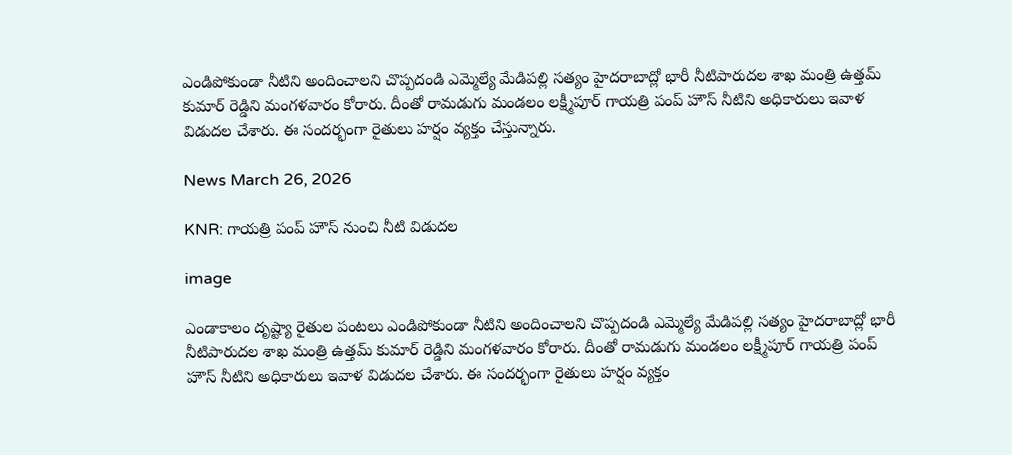ఎండిపోకుండా నీటిని అందించాలని చొప్పదండి ఎమ్మెల్యే మేడిపల్లి సత్యం హైదరాబాద్లో భారీ నీటిపారుదల శాఖ మంత్రి ఉత్తమ్ కుమార్ రెడ్డిని మంగళవారం కోరారు. దీంతో రామడుగు మండలం లక్ష్మీపూర్ గాయత్రి పంప్ హౌస్ నీటిని అధికారులు ఇవాళ విడుదల చేశారు. ఈ సందర్భంగా రైతులు హర్షం వ్యక్తం చేస్తున్నారు.

News March 26, 2026

KNR: గాయత్రి పంప్ హౌస్ నుంచి నీటి విడుదల

image

ఎండాకాలం దృష్ట్యా రైతుల పంటలు ఎండిపోకుండా నీటిని అందించాలని చొప్పదండి ఎమ్మెల్యే మేడిపల్లి సత్యం హైదరాబాద్లో భారీ నీటిపారుదల శాఖ మంత్రి ఉత్తమ్ కుమార్ రెడ్డిని మంగళవారం కోరారు. దీంతో రామడుగు మండలం లక్ష్మీపూర్ గాయత్రి పంప్ హౌస్ నీటిని అధికారులు ఇవాళ విడుదల చేశారు. ఈ సందర్భంగా రైతులు హర్షం వ్యక్తం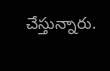చేస్తున్నారు.